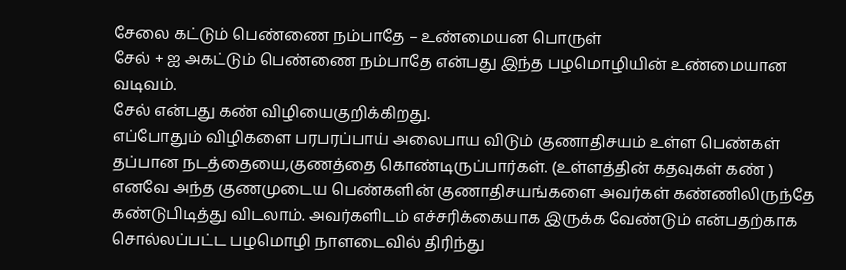சேலை கட்டும் பெண்ணை நம்பாதே – உண்மையன பொருள்
சேல் + ஐ அகட்டும் பெண்ணை நம்பாதே என்பது இந்த பழமொழியின் உண்மையான வடிவம்.
சேல் என்பது கண் விழியைகுறிக்கிறது.
எப்போதும் விழிகளை பரபரப்பாய் அலைபாய விடும் குணாதிசயம் உள்ள பெண்கள் தப்பான நடத்தையை,குணத்தை கொண்டிருப்பார்கள். (உள்ளத்தின் கதவுகள் கண் )
எனவே அந்த குணமுடைய பெண்களின் குணாதிசயங்களை அவர்கள் கண்ணிலிருந்தே கண்டுபிடித்து விடலாம். அவர்களிடம் எச்சரிக்கையாக இருக்க வேண்டும் என்பதற்காக சொல்லப்பட்ட பழமொழி நாளடைவில் திரிந்து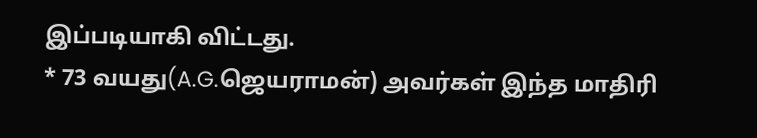இப்படியாகி விட்டது.
* 73 வயது(A.G.ஜெயராமன்) அவர்கள் இந்த மாதிரி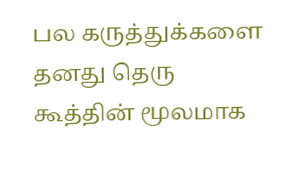பல கருத்துக்களை தனது தெரு கூத்தின் மூலமாக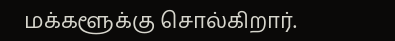மக்களூக்கு சொல்கிறார்.